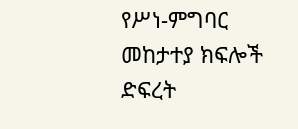የሥነ-ምግባር መከታተያ ክፍሎች ድፍረት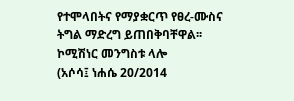የተሞላበትና የማያቋርጥ የፀረ-ሙስና ትግል ማድረግ ይጠበቅባቸዋል፡፡ ኮሚሽነር መንግስቱ ላሎ
(አሶሳ፤ ነሐሴ 20/2014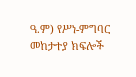ዓ.ም) የሥነ-ምግባር መከታተያ ክፍሎች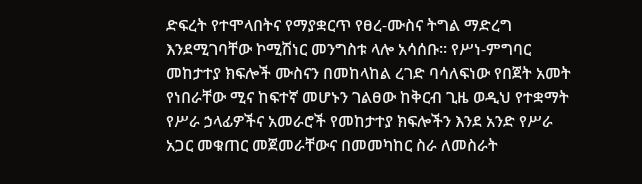ድፍረት የተሞላበትና የማያቋርጥ የፀረ-ሙስና ትግል ማድረግ እንደሚገባቸው ኮሚሽነር መንግስቱ ላሎ አሳሰቡ፡፡ የሥነ-ምግባር መከታተያ ክፍሎች ሙስናን በመከላከል ረገድ ባሳለፍነው የበጀት አመት የነበራቸው ሚና ከፍተኛ መሆኑን ገልፀው ከቅርብ ጊዜ ወዲህ የተቋማት የሥራ ኃላፊዎችና አመራሮች የመከታተያ ክፍሎችን እንደ አንድ የሥራ አጋር መቁጠር መጀመራቸውና በመመካከር ስራ ለመስራት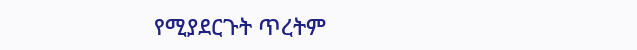የሚያደርጉት ጥረትም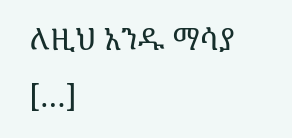ለዚህ አንዱ ማሳያ […]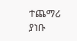ተጨማሪ ያነቡ